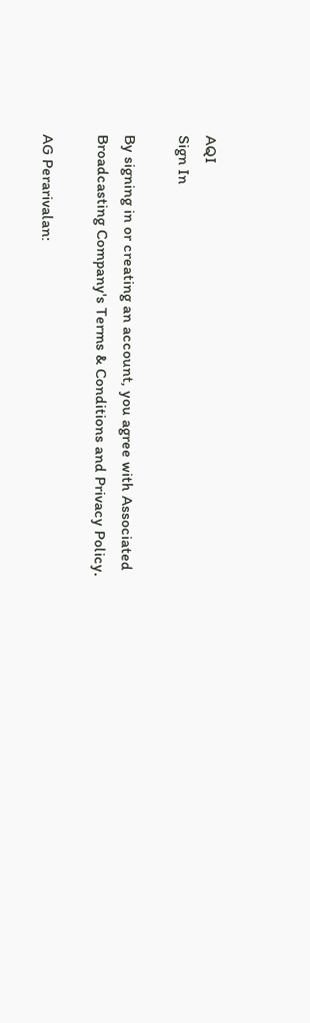AQI
Sign In

By signing in or creating an account, you agree with Associated Broadcasting Company's Terms & Conditions and Privacy Policy.

AG Perarivalan: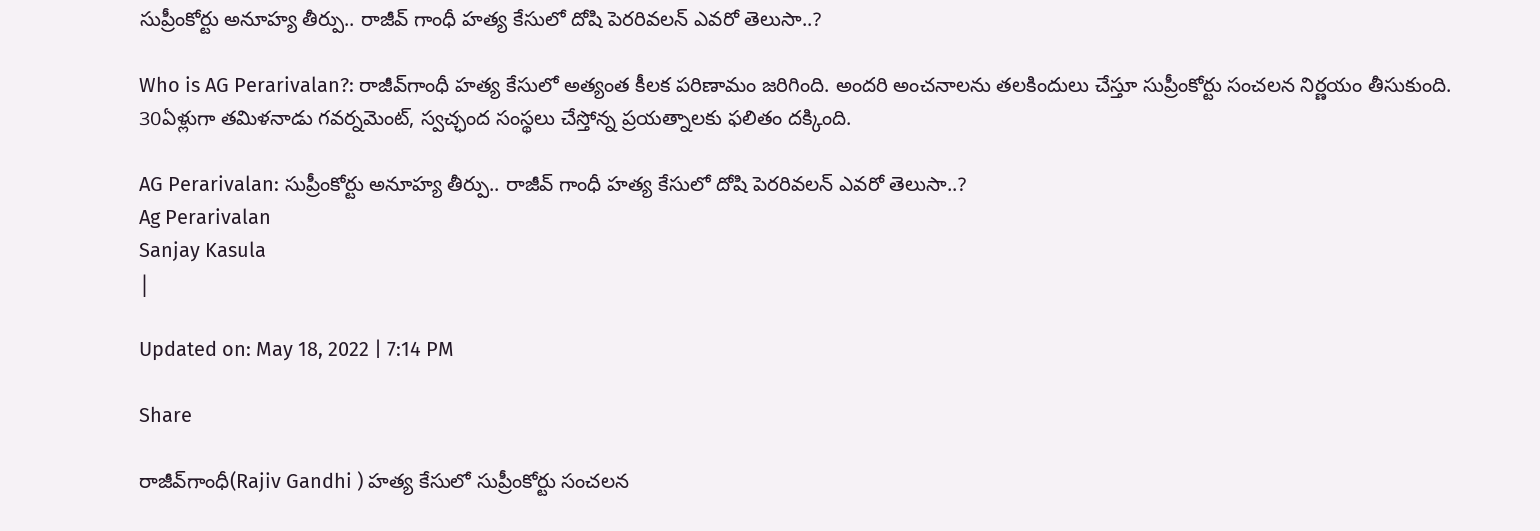సుప్రీంకోర్టు అనూహ్య తీర్పు.. రాజీవ్ గాంధీ హత్య కేసులో దోషి పెరరివలన్‌ ఎవరో తెలుసా..?

Who is AG Perarivalan?: రాజీవ్‌గాంధీ హత్య కేసులో అత్యంత కీలక పరిణామం జరిగింది. అందరి అంచనాలను తలకిందులు చేస్తూ సుప్రీంకోర్టు సంచలన నిర్ణయం తీసుకుంది. 30ఏళ్లుగా తమిళనాడు గవర్నమెంట్‌, స్వచ్ఛంద సంస్థలు చేస్తోన్న ప్రయత్నాలకు ఫలితం దక్కింది.

AG Perarivalan: సుప్రీంకోర్టు అనూహ్య తీర్పు.. రాజీవ్ గాంధీ హత్య కేసులో దోషి పెరరివలన్‌ ఎవరో తెలుసా..?
Ag Perarivalan
Sanjay Kasula
|

Updated on: May 18, 2022 | 7:14 PM

Share

రాజీవ్‌గాంధీ(Rajiv Gandhi ) హత్య కేసులో సుప్రీంకోర్టు సంచలన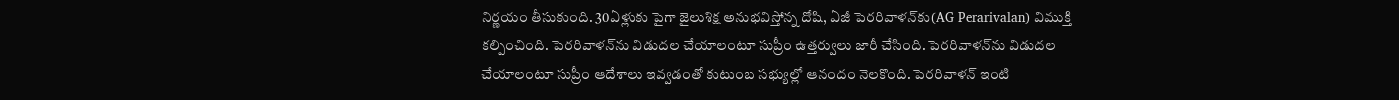నిర్ణయం తీసుకుంది. 30ఏళ్లుకు పైగా జైలుశిక్ష అనుభవిస్తోన్న దోషి, ఏజీ పెరరివాళన్‌కు(AG Perarivalan) విముక్తి కల్పించింది. పెరరివాళన్‌ను విడుదల చేయాలంటూ సుప్రీం ఉత్తర్వులు జారీ చేసింది. పెరరివాళన్‌ను విడుదల చేయాలంటూ సుప్రీం ఆదేశాలు ఇవ్వడంతో కుటుంబ సభ్యుల్లో ఆనందం నెలకొంది. పెరరివాళన్‌ ఇంటి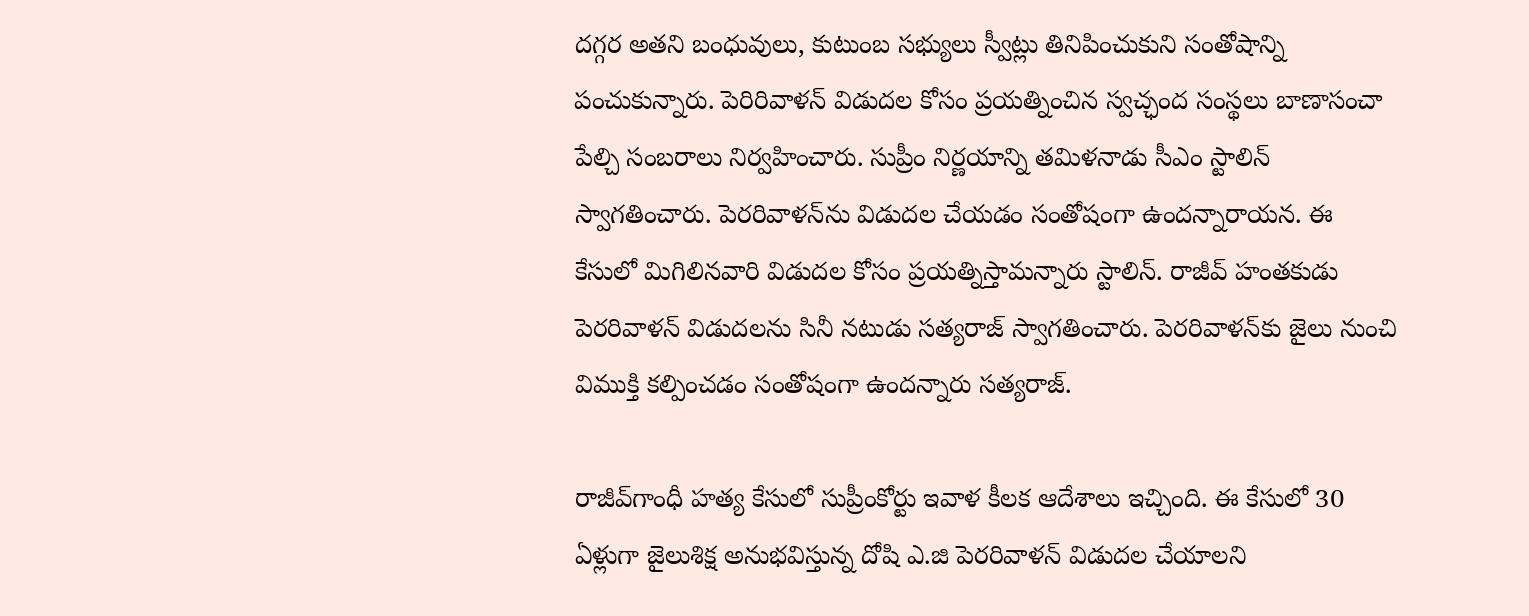దగ్గర అతని బంధువులు, కుటుంబ సభ్యులు స్వీట్లు తినిపించుకుని సంతోషాన్ని పంచుకున్నారు. పెరిరివాళన్‌ విడుదల కోసం ప్రయత్నించిన స్వచ్ఛంద సంస్థలు బాణాసంచా పేల్చి సంబరాలు నిర్వహించారు. సుప్రీం నిర్ణయాన్ని తమిళనాడు సీఎం స్టాలిన్‌ స్వాగతించారు. పెరరివాళన్‌ను విడుదల చేయడం సంతోషంగా ఉందన్నారాయన. ఈ కేసులో మిగిలినవారి విడుదల కోసం ప్రయత్నిస్తామన్నారు స్టాలిన్‌. రాజీవ్‌ హంతకుడు పెరరివాళన్‌ విడుదలను సినీ నటుడు సత్యరాజ్‌ స్వాగతించారు. పెరరివాళన్‌కు జైలు నుంచి విముక్తి కల్పించడం సంతోషంగా ఉందన్నారు సత్యరాజ్‌.

రాజీవ్‌గాంధీ హత్య కేసులో సుప్రీంకోర్టు ఇవాళ కీలక ఆదేశాలు ఇచ్చింది. ఈ కేసులో 30 ఏళ్లుగా జైలుశిక్ష అనుభవిస్తున్న దోషి ఎ.జి పెరరివాళన్ విడుదల చేయాలని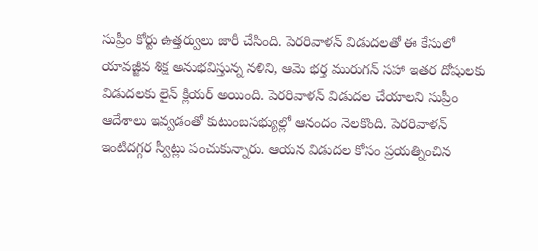సుప్రీం కోర్టు ఉత్తర్వులు జారీ చేసింది. పెరరివాళన్‌ విడుదలతో ఈ కేసులో యావజ్జీవ శిక్ష అనుభవిస్తున్న నళిని, ఆమె భర్త మురుగన్‌ సహా ఇతర దోషులకు విడుదలకు లైన్‌ క్లియర్ అయింది. పెరరివాళన్‌ విడుదల చేయాలని సుప్రీం ఆదేశాలు ఇవ్వడంతో కుటుంబసభ్యుల్లో ఆనందం నెలకొంది. పెరరివాళన్‌ ఇంటిదగ్గర స్వీట్లు పంచుకున్నారు. ఆయన విడుదల కోసం ప్రయత్నించిన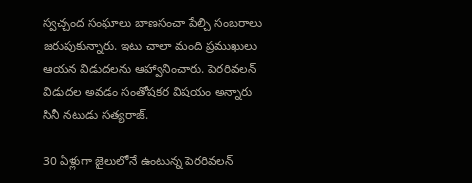స్వచ్చంద సంఘాలు బాణసంచా పేల్చి సంబరాలు జరుపుకున్నారు. ఇటు చాలా మంది ప్రముఖులు ఆయన విడుదలను ఆహ్వానించారు. పెరరివలన్‌ విడుదల అవడం సంతోషకర విషయం అన్నారు సినీ నటుడు సత్యరాజ్‌.

30 ఏళ్లుగా జైలులోనే ఉంటున్న పెరరివలన్‌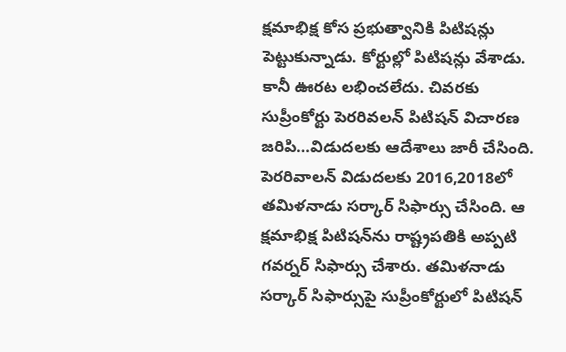క్షమాభిక్ష కోస ప్రభుత్వానికి పిటిషన్లు పెట్టుకున్నాడు. కోర్టుల్లో పిటిషన్లు వేశాడు. కానీ ఊరట లభించలేదు. చివరకు సుప్రీంకోర్టు పెరరివలన్‌ పిటిషన్‌ విచారణ జరిపి…విడుదలకు ఆదేశాలు జారీ చేసింది. పెరరివాలన్‌ విడుదలకు 2016,2018లో తమిళనాడు సర్కార్‌ సిఫార్సు చేసింది. ఆ క్షమాభిక్ష పిటిషన్‌ను రాష్ట్రపతికి అప్పటి గవర్నర్‌ సిఫార్సు చేశారు. తమిళనాడు సర్కార్‌ సిఫార్సుపై సుప్రీంకోర్టులో పిటిషన్‌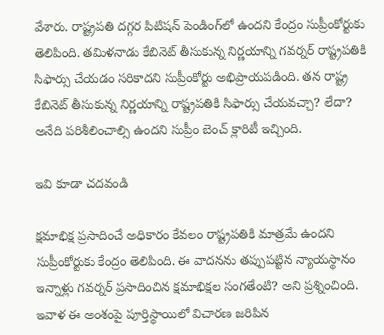వేశారు. రాష్ట్రపతి దగ్గర పిటిషన్‌ పెండింగ్‌లో ఉందని కేంద్రం సుప్రీంకోర్టుకు తెలిపింది. తమిళనాడు కేబినెట్‌ తీసుకున్న నిర్ణయాన్ని గవర్నర్‌ రాష్ట్రపతికి సిఫార్సు చేయడం సరికాదని సుప్రీంకోర్టు అభిప్రాయపడింది. తన రాష్ట్ర కేబినెట్‌ తీసుకున్న నిర్ణయాన్ని రాష్ట్రపతికి సిఫార్సు చేయవచ్చా? లేదా? అనేది పరిశీలించాల్సి ఉందని సుప్రీం బెంచ్‌ క్లారిటీ ఇచ్చింది.

ఇవి కూడా చదవండి

క్షమాభిక్ష ప్రసాదించే అధికారం కేవలం రాష్ట్రపతికి మాత్రమే ఉందని సుప్రీంకోర్టుకు కేంద్రం తెలిపింది. ఈ వాదనను తప్పుపట్టిన న్యాయస్థానం ఇన్నాళ్లు గవర్నర్‌ ప్రసాదించిన క్షమాభిక్షల సంగతేంటి? అని ప్రశ్నించింది. ఇవాళ ఈ అంశంపై పూర్తిస్థాయిలో విచారణ జరిపిన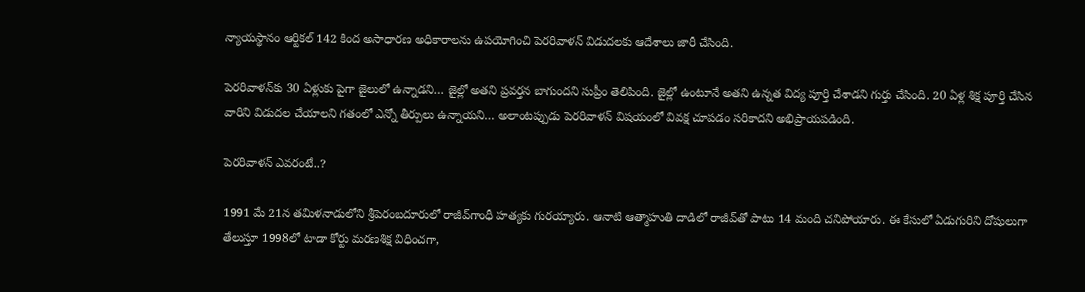న్యాయస్థానం ఆర్టికల్‌ 142 కింద అసాధారణ అధికారాలను ఉపయోగించి పెరరివాళన్‌ విడుదలకు ఆదేశాలు జారీ చేసింది.

పెరరివాళన్‌కు 30 ఏళ్లుకు పైగా జైలులో ఉన్నాడని… జైల్లో అతని ప్రవర్తన బాగుందని సుప్రీం తెలిపింది. జైల్లో ఉంటూనే అతని ఉన్నత విద్య పూర్తి చేశాడని గుర్తు చేసింది. 20 ఏళ్ల శిక్ష పూర్తి చేసిన వారిని విడుదల చేయాలని గతంలో ఎన్నో తీర్పులు ఉన్నాయని… అలాంటప్పుడు పెరరివాళన్‌ విషయంలో వివక్ష చూపడం సరికాదని అభిప్రాయపడింది.

పెరరివాళన్‌ ఎవరంటే..?

1991 మే 21న తమిళనాడులోని శ్రీపెరంబదూరులో రాజీవ్‌గాంధీ హత్యకు గురయ్యారు. ఆనాటి ఆత్మాహుతి దాడిలో రాజీవ్‌తో పాటు 14 మంది చనిపోయారు. ఈ కేసులో ఏడుగురిని దోషులుగా తేలుస్తూ 1998లో టాడా కోర్టు మరణశిక్ష విధించగా,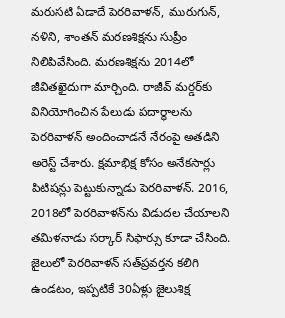మరుసటి ఏడాదే పెరరివాళన్‌, మురుగున్‌, నళిని, శాంతన్‌ మరణశిక్షను సుప్రీం నిలిపివేసింది. మరణశిక్షను 2014లో జీవితఖైదుగా మార్చింది. రాజీవ్‌ మర్డర్‌కు వినియోగించిన పేలుడు పదార్ధాలను పెరరివాళన్‌ అందించాడనే నేరంపై అతడిని అరెస్ట్ చేశారు. క్షమాభిక్ష కోసం అనేకసార్లు పిటిషన్లు పెట్టుకున్నాడు పెరరివాళన్‌. 2016, 2018లో పెరరివాళన్‌ను విడుదల చేయాలని తమిళనాడు సర్కార్‌ సిఫార్సు కూడా చేసింది. జైలులో పెరరివాళన్‌ సత్‌ప్రవర్తన కలిగి ఉండటం, ఇప్పటికే 30ఏళ్లు జైలుశిక్ష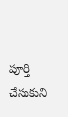పూర్తి చేసుకుని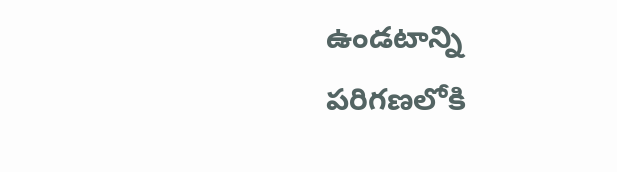ఉండటాన్ని పరిగణలోకి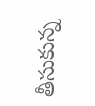తీసుకున్న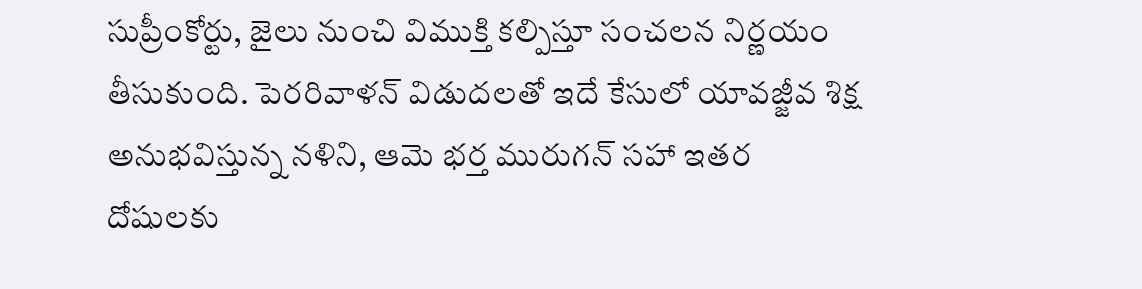సుప్రీంకోర్టు, జైలు నుంచి విముక్తి కల్పిస్తూ సంచలన నిర్ణయం తీసుకుంది. పెరరివాళన్‌ విడుదలతో ఇదే కేసులో యావజ్జీవ శిక్ష అనుభవిస్తున్న నళిని, ఆమె భర్త మురుగన్‌ సహా ఇతర దోషులకు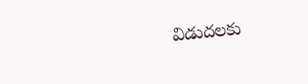విడుదలకు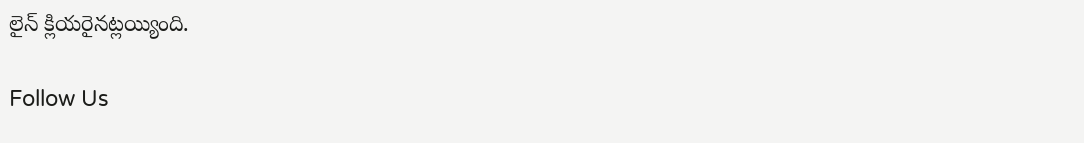లైన్‌ క్లియరైనట్లయ్యింది.

Follow Us